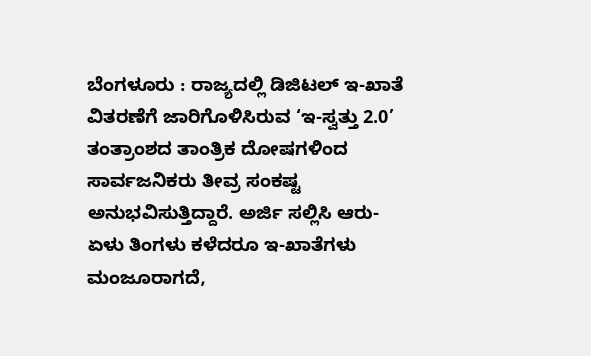ಬೆಂಗಳೂರು : ರಾಜ್ಯದಲ್ಲಿ ಡಿಜಿಟಲ್ ಇ-ಖಾತೆ ವಿತರಣೆಗೆ ಜಾರಿಗೊಳಿಸಿರುವ ‘ಇ-ಸ್ವತ್ತು 2.0’ ತಂತ್ರಾಂಶದ ತಾಂತ್ರಿಕ ದೋಷಗಳಿಂದ ಸಾರ್ವಜನಿಕರು ತೀವ್ರ ಸಂಕಷ್ಟ ಅನುಭವಿಸುತ್ತಿದ್ದಾರೆ. ಅರ್ಜಿ ಸಲ್ಲಿಸಿ ಆರು-ಏಳು ತಿಂಗಳು ಕಳೆದರೂ ಇ-ಖಾತೆಗಳು ಮಂಜೂರಾಗದೆ,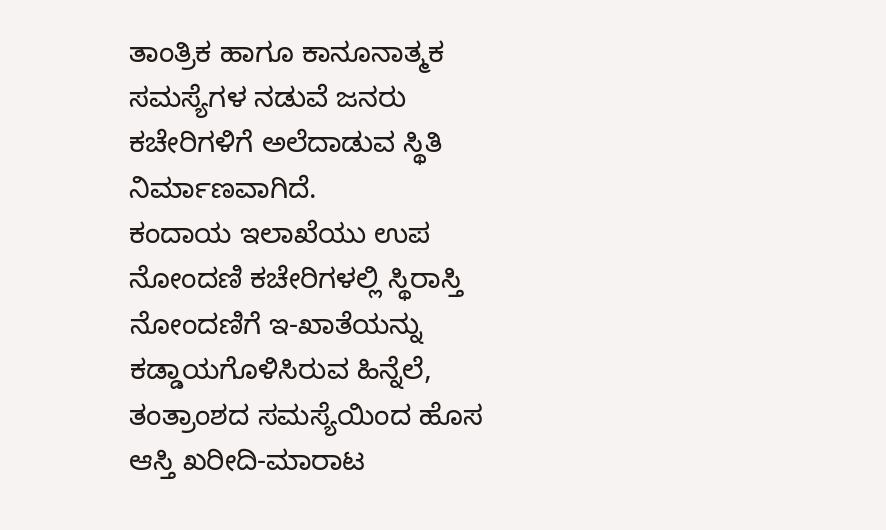ತಾಂತ್ರಿಕ ಹಾಗೂ ಕಾನೂನಾತ್ಮಕ ಸಮಸ್ಯೆಗಳ ನಡುವೆ ಜನರು ಕಚೇರಿಗಳಿಗೆ ಅಲೆದಾಡುವ ಸ್ಥಿತಿ ನಿರ್ಮಾಣವಾಗಿದೆ.
ಕಂದಾಯ ಇಲಾಖೆಯು ಉಪ ನೋಂದಣಿ ಕಚೇರಿಗಳಲ್ಲಿ ಸ್ಥಿರಾಸ್ತಿ ನೋಂದಣಿಗೆ ಇ-ಖಾತೆಯನ್ನು ಕಡ್ಡಾಯಗೊಳಿಸಿರುವ ಹಿನ್ನೆಲೆ, ತಂತ್ರಾಂಶದ ಸಮಸ್ಯೆಯಿಂದ ಹೊಸ ಆಸ್ತಿ ಖರೀದಿ-ಮಾರಾಟ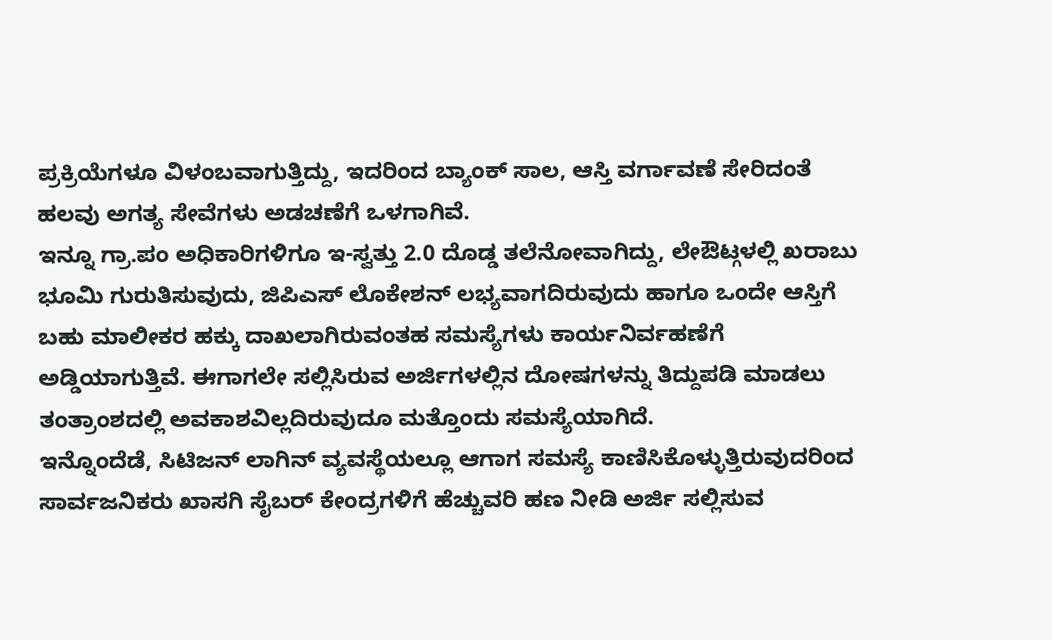ಪ್ರಕ್ರಿಯೆಗಳೂ ವಿಳಂಬವಾಗುತ್ತಿದ್ದು, ಇದರಿಂದ ಬ್ಯಾಂಕ್ ಸಾಲ, ಆಸ್ತಿ ವರ್ಗಾವಣೆ ಸೇರಿದಂತೆ ಹಲವು ಅಗತ್ಯ ಸೇವೆಗಳು ಅಡಚಣೆಗೆ ಒಳಗಾಗಿವೆ.
ಇನ್ನೂ ಗ್ರಾ.ಪಂ ಅಧಿಕಾರಿಗಳಿಗೂ ಇ-ಸ್ವತ್ತು 2.0 ದೊಡ್ಡ ತಲೆನೋವಾಗಿದ್ದು, ಲೇಔಟ್ಗಳಲ್ಲಿ ಖರಾಬು ಭೂಮಿ ಗುರುತಿಸುವುದು, ಜಿಪಿಎಸ್ ಲೊಕೇಶನ್ ಲಭ್ಯವಾಗದಿರುವುದು ಹಾಗೂ ಒಂದೇ ಆಸ್ತಿಗೆ ಬಹು ಮಾಲೀಕರ ಹಕ್ಕು ದಾಖಲಾಗಿರುವಂತಹ ಸಮಸ್ಯೆಗಳು ಕಾರ್ಯನಿರ್ವಹಣೆಗೆ ಅಡ್ಡಿಯಾಗುತ್ತಿವೆ. ಈಗಾಗಲೇ ಸಲ್ಲಿಸಿರುವ ಅರ್ಜಿಗಳಲ್ಲಿನ ದೋಷಗಳನ್ನು ತಿದ್ದುಪಡಿ ಮಾಡಲು ತಂತ್ರಾಂಶದಲ್ಲಿ ಅವಕಾಶವಿಲ್ಲದಿರುವುದೂ ಮತ್ತೊಂದು ಸಮಸ್ಯೆಯಾಗಿದೆ.
ಇನ್ನೊಂದೆಡೆ, ಸಿಟಿಜನ್ ಲಾಗಿನ್ ವ್ಯವಸ್ಥೆಯಲ್ಲೂ ಆಗಾಗ ಸಮಸ್ಯೆ ಕಾಣಿಸಿಕೊಳ್ಳುತ್ತಿರುವುದರಿಂದ ಸಾರ್ವಜನಿಕರು ಖಾಸಗಿ ಸೈಬರ್ ಕೇಂದ್ರಗಳಿಗೆ ಹೆಚ್ಚುವರಿ ಹಣ ನೀಡಿ ಅರ್ಜಿ ಸಲ್ಲಿಸುವ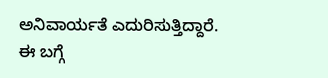ಅನಿವಾರ್ಯತೆ ಎದುರಿಸುತ್ತಿದ್ದಾರೆ.
ಈ ಬಗ್ಗೆ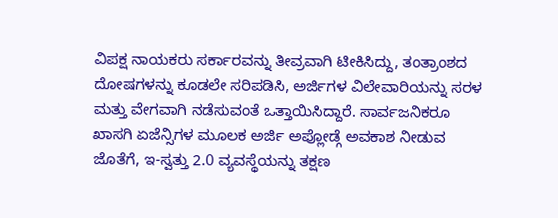ವಿಪಕ್ಷ ನಾಯಕರು ಸರ್ಕಾರವನ್ನು ತೀವ್ರವಾಗಿ ಟೀಕಿಸಿದ್ದು, ತಂತ್ರಾಂಶದ ದೋಷಗಳನ್ನು ಕೂಡಲೇ ಸರಿಪಡಿಸಿ, ಅರ್ಜಿಗಳ ವಿಲೇವಾರಿಯನ್ನು ಸರಳ ಮತ್ತು ವೇಗವಾಗಿ ನಡೆಸುವಂತೆ ಒತ್ತಾಯಿಸಿದ್ದಾರೆ. ಸಾರ್ವಜನಿಕರೂ ಖಾಸಗಿ ಏಜೆನ್ಸಿಗಳ ಮೂಲಕ ಅರ್ಜಿ ಅಪ್ಲೋಡ್ಗೆ ಅವಕಾಶ ನೀಡುವ ಜೊತೆಗೆ, ಇ-ಸ್ವತ್ತು 2.0 ವ್ಯವಸ್ಥೆಯನ್ನು ತಕ್ಷಣ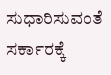ಸುಧಾರಿಸುವಂತೆ ಸರ್ಕಾರಕ್ಕೆ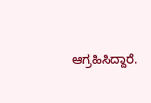ಆಗ್ರಹಿಸಿದ್ದಾರೆ.